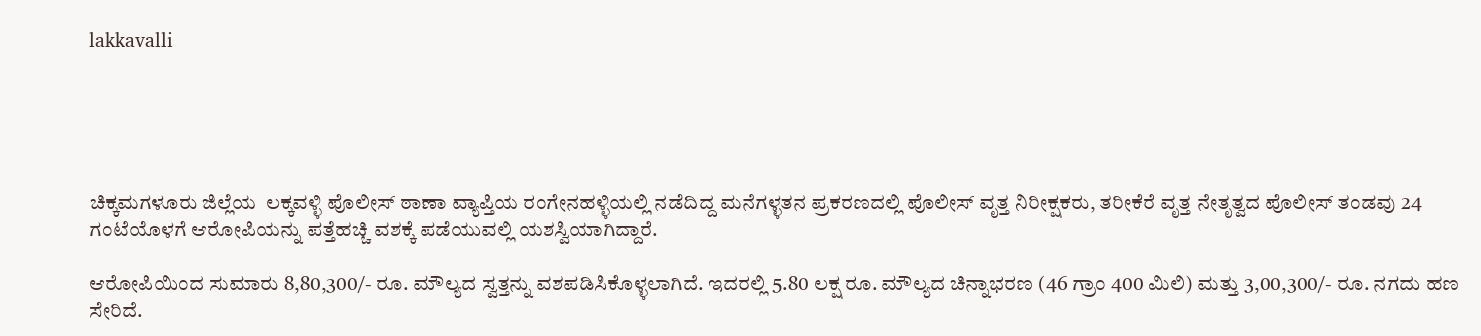lakkavalli





ಚಿಕ್ಕಮಗಳೂರು ಜಿಲ್ಲೆಯ  ಲಕ್ಕವಳ್ಳಿ ಪೊಲೀಸ್ ಠಾಣಾ ವ್ಯಾಪ್ತಿಯ ರಂಗೇನಹಳ್ಳಿಯಲ್ಲಿ ನಡೆದಿದ್ದ ಮನೆಗಳ್ಳತನ ಪ್ರಕರಣದಲ್ಲಿ ಪೊಲೀಸ್ ವೃತ್ತ ನಿರೀಕ್ಷಕರು, ತರೀಕೆರೆ ವೃತ್ತ ನೇತೃತ್ವದ ಪೊಲೀಸ್ ತಂಡವು 24 ಗಂಟೆಯೊಳಗೆ ಆರೋಪಿಯನ್ನು ಪತ್ತೆಹಚ್ಚಿ ವಶಕ್ಕೆ ಪಡೆಯುವಲ್ಲಿ ಯಶಸ್ವಿಯಾಗಿದ್ದಾರೆ.

ಆರೋಪಿಯಿಂದ ಸುಮಾರು 8,80,300/- ರೂ. ಮೌಲ್ಯದ ಸ್ವತ್ತನ್ನು ವಶಪಡಿಸಿಕೊಳ್ಳಲಾಗಿದೆ. ಇದರಲ್ಲಿ 5.80 ಲಕ್ಷ ರೂ. ಮೌಲ್ಯದ ಚಿನ್ನಾಭರಣ (46 ಗ್ರಾಂ 400 ಮಿಲಿ) ಮತ್ತು 3,00,300/- ರೂ. ನಗದು ಹಣ ಸೇರಿದೆ.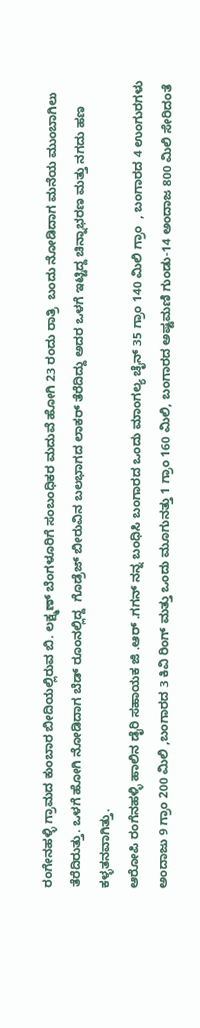ರಂಗೇನಹಳ್ಳಿ ಗ್ರಾಮದ ಕುಂಬಾರ ಬೀದಿಯಲ್ಲಿರುವ ಬಿ. ಲಕ್ಷ್ಮಣ್ ಬೆಂಗಳೂರಿಗೆ ಸಂಬಂಧಿಕರ ಮದುವೆ ಹೋಗಿ 23 ರಂದು ರಾತ್ರಿ  ಬಂದು ನೋಡಿದಾಗ ಮನೆಯ ಮುಂಬಾಗಿಲು ತೆರೆದಿರುತ್ತು. ಒಳಗೆ ಹೋಗಿ ನೋಡಿದಾಗ ಬೆಡ್ ರೂಂನಲ್ಲಿದ್ದ  ಗೊಡ್ರೆಜ್ ಬೀರುವಿನ ಬಲಭಾಗದ ಲಾಕರ್ ತೆರೆದಿದ್ದು ಅದರ ಒಳಗೆ ಇಟ್ಟಿದ್ದ ಚಿನ್ನಾಭರಣ ಮತ್ತು ನಗದು ಹಣ ಕಳ್ಳತನವಾಗಿತ್ತು.
ಆರೋಪಿ ರಂಗೆನಹಳ್ಳಿ ಹಾಲಿನ ಡೈರಿ ಸಹಾಯಕ ಜಿ .ಆರ್ .ಗಗನ್ ನನ್ನ ಬಂಧಿಸಿ ಬಂಗಾರದ ಒಂದು ಮಾಂಗಲ್ಯ ಚೈನ್ 35 ಗ್ರಾಂ 140 ಮಿಲಿ ಗ್ರಾಂ  , ಬಂಗಾರದ 4 ಉಂಗುರಗಳು ಅಂದಾಜು 9 ಗ್ರಾಂ 200 ಮಿಲಿ ,ಬಂಗಾರದ 3 ಕಿವಿ ರಿಂಗ್ ಮತ್ತು ಒಂದು ಮೂಗುನತ್ತು 1 ಗ್ರಾಂ 160 ಮಿಲಿ, ಬಂಗಾರದ ಅಷ್ಟಮಣಿ ಗುಂಡು-14 ಅಂದಾಜ 800 ಮಿಲಿ ಸೇರಿದಂತೆ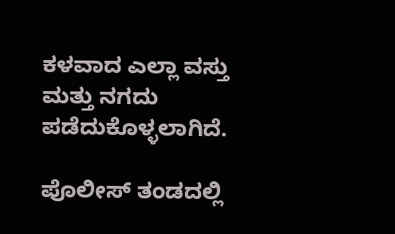ಕಳವಾದ ಎಲ್ಲಾ ವಸ್ತು ಮತ್ತು ನಗದು ಪಡೆದುಕೊಳ್ಳಲಾಗಿದೆ.

ಪೊಲೀಸ್ ತಂಡದಲ್ಲಿ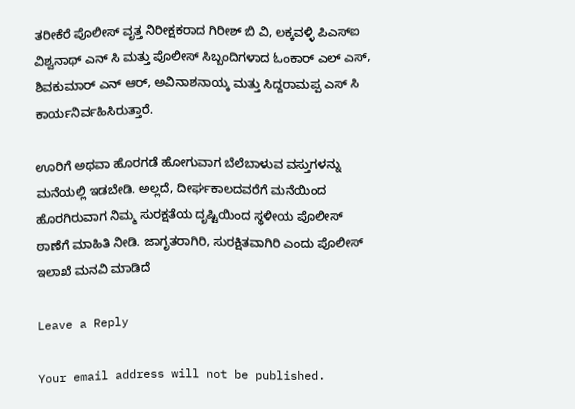ತರೀಕೆರೆ ಪೊಲೀಸ್ ವೃತ್ತ ನಿರೀಕ್ಷಕರಾದ ಗಿರೀಶ್ ಬಿ ವಿ, ಲಕ್ಕವಳ್ಳಿ ಪಿಎಸ್ಐ ವಿಶ್ವನಾಥ್ ಎನ್ ಸಿ ಮತ್ತು ಪೊಲೀಸ್ ಸಿಬ್ಬಂದಿಗಳಾದ ಓಂಕಾರ್ ಎಲ್ ಎಸ್, ಶಿವಕುಮಾರ್ ಎನ್ ಆರ್, ಅವಿನಾಶನಾಯ್ಕ ಮತ್ತು ಸಿದ್ದರಾಮಪ್ಪ ಎಸ್ ಸಿ ಕಾರ್ಯನಿರ್ವಹಿಸಿರುತ್ತಾರೆ.

ಊರಿಗೆ ಅಥವಾ ಹೊರಗಡೆ ಹೋಗುವಾಗ ಬೆಲೆಬಾಳುವ ವಸ್ತುಗಳನ್ನು ಮನೆಯಲ್ಲಿ ಇಡಬೇಡಿ. ಅಲ್ಲದೆ, ದೀರ್ಘಕಾಲದವರೆಗೆ ಮನೆಯಿಂದ ಹೊರಗಿರುವಾಗ ನಿಮ್ಮ ಸುರಕ್ಷತೆಯ ದೃಷ್ಟಿಯಿಂದ ಸ್ಥಳೀಯ ಪೊಲೀಸ್ ಠಾಣೆಗೆ ಮಾಹಿತಿ ನೀಡಿ. ಜಾಗೃತರಾಗಿರಿ, ಸುರಕ್ಷಿತವಾಗಿರಿ ಎಂದು ಪೊಲೀಸ್ ಇಲಾಖೆ ಮನವಿ ಮಾಡಿದೆ

Leave a Reply

Your email address will not be published.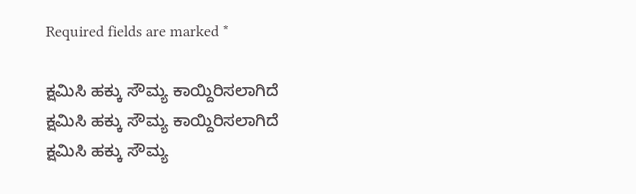Required fields are marked *

ಕ್ಷಮಿಸಿ ಹಕ್ಕು ಸೌಮ್ಯ ಕಾಯ್ದಿರಿಸಲಾಗಿದೆ
ಕ್ಷಮಿಸಿ ಹಕ್ಕು ಸೌಮ್ಯ ಕಾಯ್ದಿರಿಸಲಾಗಿದೆ
ಕ್ಷಮಿಸಿ ಹಕ್ಕು ಸೌಮ್ಯ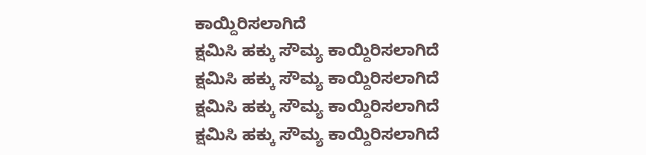ಕಾಯ್ದಿರಿಸಲಾಗಿದೆ
ಕ್ಷಮಿಸಿ ಹಕ್ಕು ಸೌಮ್ಯ ಕಾಯ್ದಿರಿಸಲಾಗಿದೆ
ಕ್ಷಮಿಸಿ ಹಕ್ಕು ಸೌಮ್ಯ ಕಾಯ್ದಿರಿಸಲಾಗಿದೆ
ಕ್ಷಮಿಸಿ ಹಕ್ಕು ಸೌಮ್ಯ ಕಾಯ್ದಿರಿಸಲಾಗಿದೆ
ಕ್ಷಮಿಸಿ ಹಕ್ಕು ಸೌಮ್ಯ ಕಾಯ್ದಿರಿಸಲಾಗಿದೆ